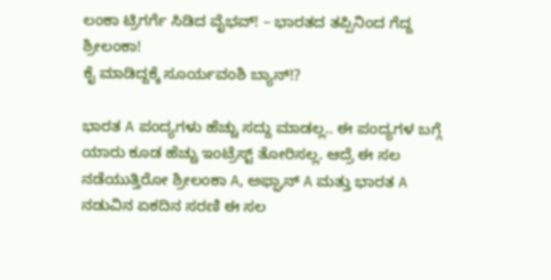ಲಂಕಾ ಟ್ರಿಗರ್ಗೆ ಸಿಡಿದ ವೈಭವ್! – ಭಾರತದ ತಪ್ಪಿನಿಂದ ಗೆದ್ದ ಶ್ರೀಲಂಕಾ!
ಕೈ ಮಾಡಿದ್ದಕ್ಕೆ ಸೂರ್ಯವಂಶಿ ಬ್ಯಾನ್!?

ಭಾರತ A ಪಂದ್ಯಗಳು ಹೆಚ್ಚು ಸದ್ದು ಮಾಡಲ್ಲ.. ಈ ಪಂದ್ಯಗಳ ಬಗ್ಗೆ ಯಾರು ಕೂಡ ಹೆಚ್ಚು ಇಂಟ್ರೆಸ್ಟ್ ತೋರಿಸಲ್ಲ. ಆದ್ರೆ ಈ ಸಲ ನಡೆಯುತ್ತಿರೋ ಶ್ರೀಲಂಕಾ A, ಅಫ್ಘಾನ್ A ಮತ್ತು ಭಾರತ A ನಡುವಿನ ಏಕದಿನ ಸರಣಿ ಈ ಸಲ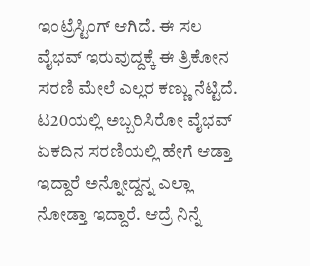ಇಂಟ್ರೆಸ್ಟಿಂಗ್ ಆಗಿದೆ. ಈ ಸಲ ವೈಭವ್ ಇರುವುದ್ದಕ್ಕೆ ಈ ತ್ರಿಕೋನ ಸರಣಿ ಮೇಲೆ ಎಲ್ಲರ ಕಣ್ಣು ನೆಟ್ಟಿದೆ. ಟ20ಯಲ್ಲಿ ಅಬ್ಬರಿಸಿರೋ ವೈಭವ್ ಏಕದಿನ ಸರಣಿಯಲ್ಲಿ ಹೇಗೆ ಆಡ್ತಾ ಇದ್ದಾರೆ ಅನ್ನೋದ್ದನ್ನ ಎಲ್ಲಾ ನೋಡ್ತಾ ಇದ್ದಾರೆ. ಆದ್ರೆ ನಿನ್ನೆ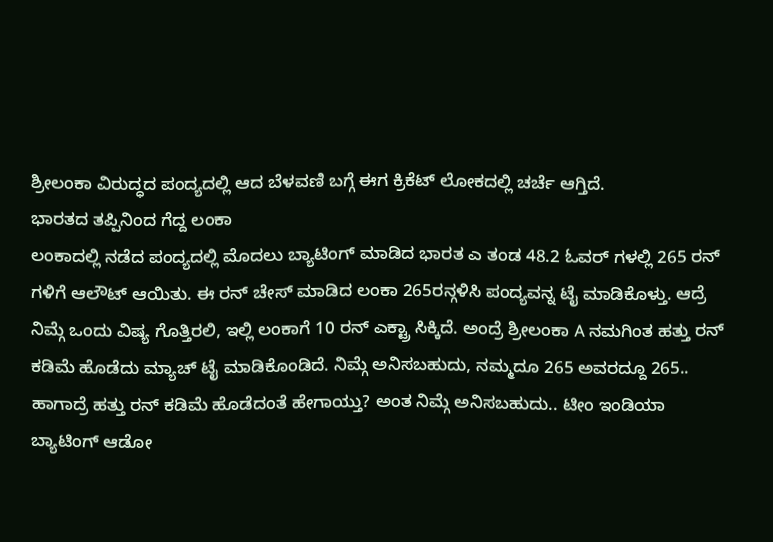ಶ್ರೀಲಂಕಾ ವಿರುದ್ಧದ ಪಂದ್ಯದಲ್ಲಿ ಆದ ಬೆಳವಣಿ ಬಗ್ಗೆ ಈಗ ಕ್ರಿಕೆಟ್ ಲೋಕದಲ್ಲಿ ಚರ್ಚೆ ಆಗ್ತಿದೆ.
ಭಾರತದ ತಪ್ಪಿನಿಂದ ಗೆದ್ದ ಲಂಕಾ
ಲಂಕಾದಲ್ಲಿ ನಡೆದ ಪಂದ್ಯದಲ್ಲಿ ಮೊದಲು ಬ್ಯಾಟಿಂಗ್ ಮಾಡಿದ ಭಾರತ ಎ ತಂಡ 48.2 ಓವರ್ ಗಳಲ್ಲಿ 265 ರನ್ ಗಳಿಗೆ ಆಲೌಟ್ ಆಯಿತು. ಈ ರನ್ ಚೇಸ್ ಮಾಡಿದ ಲಂಕಾ 265ರನ್ಗಳಿಸಿ ಪಂದ್ಯವನ್ನ ಟೈ ಮಾಡಿಕೊಳ್ತು. ಆದ್ರೆ ನಿಮ್ಗೆ ಒಂದು ವಿಷ್ಯ ಗೊತ್ತಿರಲಿ, ಇಲ್ಲಿ ಲಂಕಾಗೆ 10 ರನ್ ಎಕ್ಟ್ರಾ ಸಿಕ್ಕಿದೆ. ಅಂದ್ರೆ ಶ್ರೀಲಂಕಾ A ನಮಗಿಂತ ಹತ್ತು ರನ್ ಕಡಿಮೆ ಹೊಡೆದು ಮ್ಯಾಚ್ ಟೈ ಮಾಡಿಕೊಂಡಿದೆ. ನಿಮ್ಗೆ ಅನಿಸಬಹುದು, ನಮ್ಮದೂ 265 ಅವರದ್ದೂ 265.. ಹಾಗಾದ್ರೆ ಹತ್ತು ರನ್ ಕಡಿಮೆ ಹೊಡೆದಂತೆ ಹೇಗಾಯ್ತು? ಅಂತ ನಿಮ್ಗೆ ಅನಿಸಬಹುದು.. ಟೀಂ ಇಂಡಿಯಾ ಬ್ಯಾಟಿಂಗ್ ಆಡೋ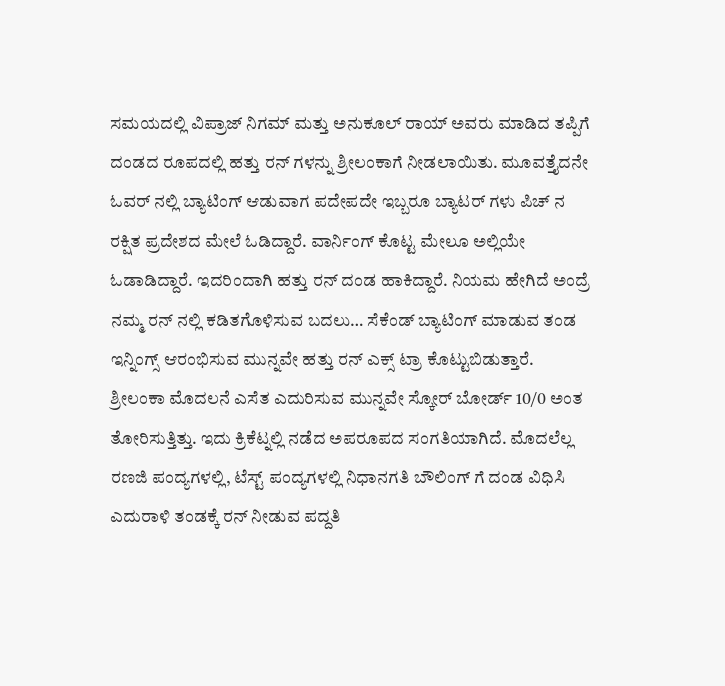ಸಮಯದಲ್ಲಿ ವಿಪ್ರಾಜ್ ನಿಗಮ್ ಮತ್ತು ಅನುಕೂಲ್ ರಾಯ್ ಅವರು ಮಾಡಿದ ತಪ್ಪಿಗೆ ದಂಡದ ರೂಪದಲ್ಲಿ ಹತ್ತು ರನ್ ಗಳನ್ನು ಶ್ರೀಲಂಕಾಗೆ ನೀಡಲಾಯಿತು. ಮೂವತ್ತೈದನೇ ಓವರ್ ನಲ್ಲಿ ಬ್ಯಾಟಿಂಗ್ ಆಡುವಾಗ ಪದೇಪದೇ ಇಬ್ಬರೂ ಬ್ಯಾಟರ್ ಗಳು ಪಿಚ್ ನ ರಕ್ಷಿತ ಪ್ರದೇಶದ ಮೇಲೆ ಓಡಿದ್ದಾರೆ. ವಾರ್ನಿಂಗ್ ಕೊಟ್ಟ ಮೇಲೂ ಅಲ್ಲಿಯೇ ಓಡಾಡಿದ್ದಾರೆ. ಇದರಿಂದಾಗಿ ಹತ್ತು ರನ್ ದಂಡ ಹಾಕಿದ್ದಾರೆ. ನಿಯಮ ಹೇಗಿದೆ ಅಂದ್ರೆ ನಮ್ಮ ರನ್ ನಲ್ಲಿ ಕಡಿತಗೊಳಿಸುವ ಬದಲು… ಸೆಕೆಂಡ್ ಬ್ಯಾಟಿಂಗ್ ಮಾಡುವ ತಂಡ ಇನ್ನಿಂಗ್ಸ್ ಆರಂಭಿಸುವ ಮುನ್ನವೇ ಹತ್ತು ರನ್ ಎಕ್ಸ್ ಟ್ರಾ ಕೊಟ್ಟುಬಿಡುತ್ತಾರೆ. ಶ್ರೀಲಂಕಾ ಮೊದಲನೆ ಎಸೆತ ಎದುರಿಸುವ ಮುನ್ನವೇ ಸ್ಕೋರ್ ಬೋರ್ಡ್ 10/0 ಅಂತ ತೋರಿಸುತ್ತಿತ್ತು. ಇದು ಕ್ರಿಕೆಟ್ನಲ್ಲಿ ನಡೆದ ಅಪರೂಪದ ಸಂಗತಿಯಾಗಿದೆ. ಮೊದಲೆಲ್ಲ ರಣಜಿ ಪಂದ್ಯಗಳಲ್ಲಿ, ಟೆಸ್ಟ್ ಪಂದ್ಯಗಳಲ್ಲಿ ನಿಧಾನಗತಿ ಬೌಲಿಂಗ್ ಗೆ ದಂಡ ವಿಧಿಸಿ ಎದುರಾಳಿ ತಂಡಕ್ಕೆ ರನ್ ನೀಡುವ ಪದ್ದತಿ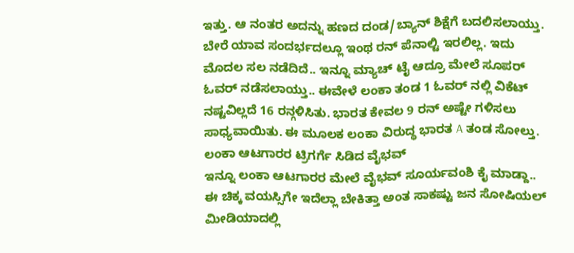ಇತ್ತು. ಆ ನಂತರ ಅದನ್ನು ಹಣದ ದಂಡ/ಬ್ಯಾನ್ ಶಿಕ್ಷೆಗೆ ಬದಲಿಸಲಾಯ್ತು. ಬೇರೆ ಯಾವ ಸಂದರ್ಭದಲ್ಲೂ ಇಂಥ ರನ್ ಪೆನಾಲ್ಟಿ ಇರಲಿಲ್ಲ. ಇದು ಮೊದಲ ಸಲ ನಡೆದಿದೆ.. ಇನ್ನೂ ಮ್ಯಾಚ್ ಟೈ ಆದ್ರೂ ಮೇಲೆ ಸೂಪರ್ ಓವರ್ ನಡೆಸಲಾಯ್ತು.. ಈವೇಳೆ ಲಂಕಾ ತಂಡ 1 ಓವರ್ ನಲ್ಲಿ ವಿಕೆಟ್ ನಷ್ಟವಿಲ್ಲದೆ 16 ರನ್ಗಳಿಸಿತು. ಭಾರತ ಕೇವಲ 9 ರನ್ ಅಷ್ಟೇ ಗಳಿಸಲು ಸಾಧ್ಯವಾಯಿತು. ಈ ಮೂಲಕ ಲಂಕಾ ವಿರುದ್ಧ ಭಾರತ A ತಂಡ ಸೋಲ್ತು.
ಲಂಕಾ ಆಟಗಾರರ ಟ್ರಿಗರ್ಗೆ ಸಿಡಿದ ವೈಭವ್
ಇನ್ನೂ ಲಂಕಾ ಆಟಗಾರರ ಮೇಲೆ ವೈಭವ್ ಸೂರ್ಯವಂಶಿ ಕೈ ಮಾಡ್ದಾ.. ಈ ಚಿಕ್ಕ ವಯಸ್ಸಿಗೇ ಇದೆಲ್ಲಾ ಬೇಕಿತ್ತಾ ಅಂತ ಸಾಕಷ್ಟು ಜನ ಸೋಷಿಯಲ್ ಮೀಡಿಯಾದಲ್ಲಿ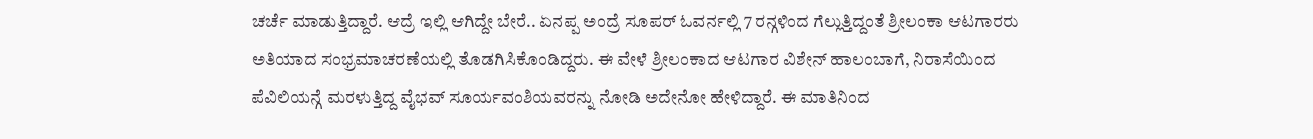ಚರ್ಚೆ ಮಾಡುತ್ತಿದ್ದಾರೆ. ಆದ್ರೆ ಇಲ್ಲಿ ಆಗಿದ್ದೇ ಬೇರೆ.. ಏನಪ್ಪ ಅಂದ್ರೆ ಸೂಪರ್ ಓವರ್ನಲ್ಲಿ 7 ರನ್ಗಳಿಂದ ಗೆಲ್ಲುತ್ತಿದ್ದಂತೆ ಶ್ರೀಲಂಕಾ ಆಟಗಾರರು ಅತಿಯಾದ ಸಂಭ್ರಮಾಚರಣೆಯಲ್ಲಿ ತೊಡಗಿಸಿಕೊಂಡಿದ್ದರು. ಈ ವೇಳೆ ಶ್ರೀಲಂಕಾದ ಆಟಗಾರ ವಿಶೇನ್ ಹಾಲಂಬಾಗೆ, ನಿರಾಸೆಯಿಂದ ಪೆವಿಲಿಯನ್ಗೆ ಮರಳುತ್ತಿದ್ದ ವೈಭವ್ ಸೂರ್ಯವಂಶಿಯವರನ್ನು ನೋಡಿ ಅದೇನೋ ಹೇಳಿದ್ದಾರೆ. ಈ ಮಾತಿನಿಂದ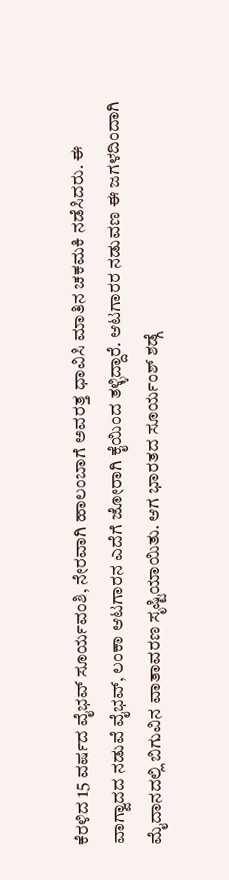ಕೆರಳಿದ 15 ವರ್ಷದ ವೈಭವ್ ಸೂರ್ಯವಂಶಿ, ನೇರವಾಗಿ ಹಾಲಂಬಾಗೆ ಅವರತ್ತ ಧಾವಿಸಿ ಮಾತಿನ ಚಕಮಕಿ ನಡೆಸಿದರು. ಈ ವಾಗ್ವಾದದ ನಡುವೆ ವೈಭವ್, ಲಂಕಾ ಆಟಗಾರನ ಎದೆಗೆ ಜೋರಾಗಿ ಕೈಯಿಂದ ತಳ್ಳಿದ್ದಾರೆ. ಆಟಗಾರರ ನಡುವಣ ಈ ಜಗಳದಿಂದಾಗಿ ಮೈದಾನದಲ್ಲಿ ಬಿಗುವಿನ ವಾತಾವರಣ ಸೃಷ್ಟಿಯಾಯಿತು. ಆಗ ಭಾರತದ ಸೂರ್ಯಂಶ್ ಶಡ್ಗೆ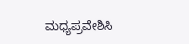ಮಧ್ಯಪ್ರವೇಶಿಸಿ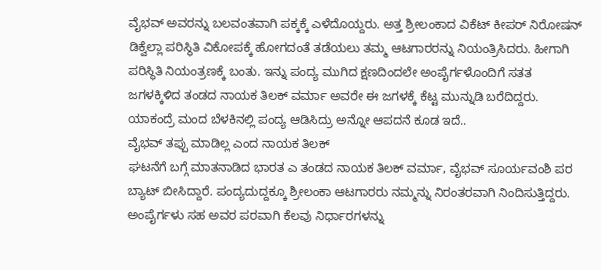ವೈಭವ್ ಅವರನ್ನು ಬಲವಂತವಾಗಿ ಪಕ್ಕಕ್ಕೆ ಎಳೆದೊಯ್ದರು. ಅತ್ತ ಶ್ರೀಲಂಕಾದ ವಿಕೆಟ್ ಕೀಪರ್ ನಿರೋಷನ್ ಡಿಕ್ವೆಲ್ಲಾ ಪರಿಸ್ಥಿತಿ ವಿಕೋಪಕ್ಕೆ ಹೋಗದಂತೆ ತಡೆಯಲು ತಮ್ಮ ಆಟಗಾರರನ್ನು ನಿಯಂತ್ರಿಸಿದರು. ಹೀಗಾಗಿ ಪರಿಸ್ಥಿತಿ ನಿಯಂತ್ರಣಕ್ಕೆ ಬಂತು. ಇನ್ನು ಪಂದ್ಯ ಮುಗಿದ ಕ್ಷಣದಿಂದಲೇ ಅಂಪೈರ್ಗಳೊಂದಿಗೆ ಸತತ ಜಗಳಕ್ಕಿಳಿದ ತಂಡದ ನಾಯಕ ತಿಲಕ್ ವರ್ಮಾ ಅವರೇ ಈ ಜಗಳಕ್ಕೆ ಕೆಟ್ಟ ಮುನ್ನುಡಿ ಬರೆದಿದ್ದರು. ಯಾಕಂದ್ರೆ ಮಂದ ಬೆಳಕಿನಲ್ಲಿ ಪಂದ್ಯ ಆಡಿಸಿದ್ರು ಅನ್ನೋ ಆಪದನೆ ಕೂಡ ಇದೆ..
ವೈಭವ್ ತಪ್ಪು ಮಾಡಿಲ್ಲ ಎಂದ ನಾಯಕ ತಿಲಕ್
ಘಟನೆಗೆ ಬಗ್ಗೆ ಮಾತನಾಡಿದ ಭಾರತ ಎ ತಂಡದ ನಾಯಕ ತಿಲಕ್ ವರ್ಮಾ, ವೈಭವ್ ಸೂರ್ಯವಂಶಿ ಪರ ಬ್ಯಾಟ್ ಬೀಸಿದ್ದಾರೆ. ಪಂದ್ಯದುದ್ದಕ್ಕೂ ಶ್ರೀಲಂಕಾ ಆಟಗಾರರು ನಮ್ಮನ್ನು ನಿರಂತರವಾಗಿ ನಿಂದಿಸುತ್ತಿದ್ದರು. ಅಂಪೈರ್ಗಳು ಸಹ ಅವರ ಪರವಾಗಿ ಕೆಲವು ನಿರ್ಧಾರಗಳನ್ನು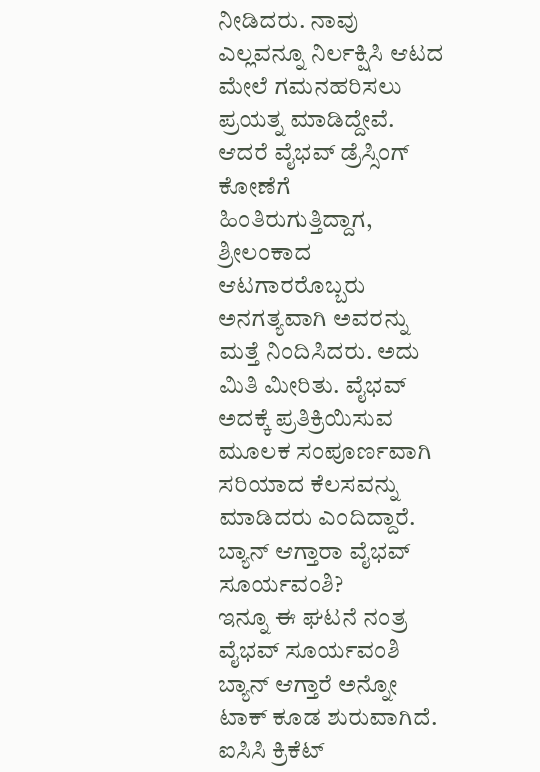ನೀಡಿದರು. ನಾವು ಎಲ್ಲವನ್ನೂ ನಿರ್ಲಕ್ಷಿಸಿ ಆಟದ ಮೇಲೆ ಗಮನಹರಿಸಲು ಪ್ರಯತ್ನ ಮಾಡಿದ್ದೇವೆ. ಆದರೆ ವೈಭವ್ ಡ್ರೆಸ್ಸಿಂಗ್ ಕೋಣೆಗೆ ಹಿಂತಿರುಗುತ್ತಿದ್ದಾಗ, ಶ್ರೀಲಂಕಾದ ಆಟಗಾರರೊಬ್ಬರು ಅನಗತ್ಯವಾಗಿ ಅವರನ್ನು ಮತ್ತೆ ನಿಂದಿಸಿದರು. ಅದು ಮಿತಿ ಮೀರಿತು. ವೈಭವ್ ಅದಕ್ಕೆ ಪ್ರತಿಕ್ರಿಯಿಸುವ ಮೂಲಕ ಸಂಪೂರ್ಣವಾಗಿ ಸರಿಯಾದ ಕೆಲಸವನ್ನು ಮಾಡಿದರು ಎಂದಿದ್ದಾರೆ.
ಬ್ಯಾನ್ ಆಗ್ತಾರಾ ವೈಭವ್ ಸೂರ್ಯವಂಶಿ?
ಇನ್ನೂ ಈ ಘಟನೆ ನಂತ್ರ ವೈಭವ್ ಸೂರ್ಯವಂಶಿ ಬ್ಯಾನ್ ಆಗ್ತಾರೆ ಅನ್ನೋ ಟಾಕ್ ಕೂಡ ಶುರುವಾಗಿದೆ. ಐಸಿಸಿ ಕ್ರಿಕೆಟ್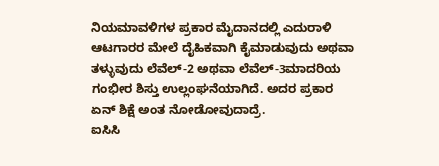ನಿಯಮಾವಳಿಗಳ ಪ್ರಕಾರ ಮೈದಾನದಲ್ಲಿ ಎದುರಾಳಿ ಆಟಗಾರರ ಮೇಲೆ ದೈಹಿಕವಾಗಿ ಕೈಮಾಡುವುದು ಅಥವಾ ತಳ್ಳುವುದು ಲೆವೆಲ್-2 ಅಥವಾ ಲೆವೆಲ್-3ಮಾದರಿಯ ಗಂಭೀರ ಶಿಸ್ತು ಉಲ್ಲಂಘನೆಯಾಗಿದೆ. ಅದರ ಪ್ರಕಾರ ಏನ್ ಶಿಕ್ಷೆ ಅಂತ ನೋಡೋವುದಾದ್ರೆ.
ಐಸಿಸಿ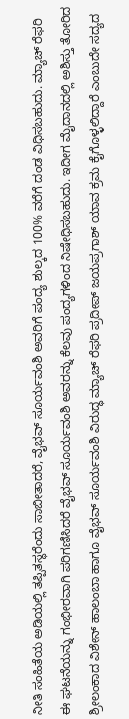ನೀತಿ ಸಂಹಿತೆಯ ಅಡಿಯಲ್ಲಿ ತಪ್ಪಿತಸ್ಥರೆಂದು ಸಾಬೀತಾದರೆ, ವೈಭವ್ ಸೂರ್ಯವಂಶಿ ಅವರಿಗೆ ಪಂದ್ಯ ಶುಲ್ಕದ 100% ವರೆಗೆ ದಂಡ ವಿಧಿಸಬಹುದು. ಮ್ಯಾಚ್ ರೆಫರಿ ಈ ಘಟನೆಯನ್ನು ಗಂಭೀರವಾಗಿ ಪರಿಗಣಿಸಿದರೆ ವೈಭವ್ ಸೂರ್ಯವಂಶಿ ಅವರನ್ನು ಕೆಲವು ಪಂದ್ಯಗಳಿಂದ ನಿಷೇಧಿಸಬಹುದು. ಇದೀಗ ಮೈದಾನದಲ್ಲಿ ಅಶಿಸ್ತು ತೋರಿದ ಶ್ರೀಲಂಕಾದ ವಿಶೇನ್ ಹಾಲಂಬಾ ಹಾಗೂ ವೈಭವ್ ಸೂರ್ಯವಂಶಿ ವಿರುದ್ಧ ಮ್ಯಾಚ್ ರೆಫರಿ ಪ್ರದೀಪ್ ಜಯಪ್ರಗಾಶ್ ಯಾವ ಕ್ರಮ ಕೈಗೊಳ್ಳಲಿದ್ದಾರೆ ಎಂಬುದೇ ಸದ್ಯದ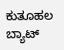ಕುತೂಹಲ
ಬ್ಯಾಟ್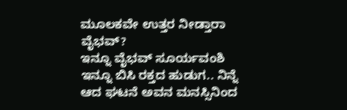ಮೂಲಕವೇ ಉತ್ತರ ನೀಡ್ತಾರಾ ವೈಭವ್?
ಇನ್ನೂ ವೈಭವ್ ಸೂರ್ಯವಂಶಿ ಇನ್ನೂ ಬಿಸಿ ರಕ್ತದ ಹುಡುಗ.. ನಿನ್ನೆ ಆದ ಘಟನೆ ಅವನ ಮನಸ್ಸಿನಿಂದ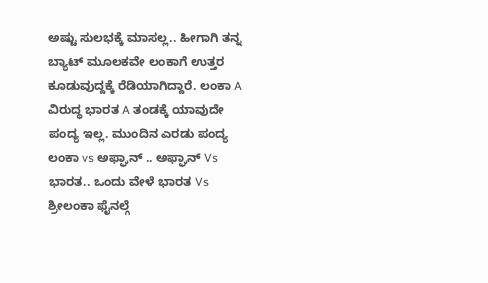ಅಷ್ಟು ಸುಲಭಕ್ಕೆ ಮಾಸಲ್ಲ.. ಹೀಗಾಗಿ ತನ್ನ ಬ್ಯಾಟ್ ಮೂಲಕವೇ ಲಂಕಾಗೆ ಉತ್ತರ ಕೂಡುವುದ್ದಕ್ಕೆ ರೆಡಿಯಾಗಿದ್ದಾರೆ. ಲಂಕಾ A ವಿರುದ್ಧ ಭಾರತ A ತಂಡಕ್ಕೆ ಯಾವುದೇ ಪಂದ್ಯ ಇಲ್ಲ. ಮುಂದಿನ ಎರಡು ಪಂದ್ಯ ಲಂಕಾ vs ಅಫ್ಘಾನ್ .. ಅಫ್ಘಾನ್ Vs ಭಾರತ.. ಒಂದು ವೇಳೆ ಭಾರತ Vs ಶ್ರೀಲಂಕಾ ಫೈನಲ್ಗೆ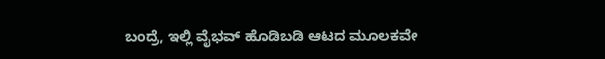ಬಂದ್ರೆ, ಇಲ್ಲಿ ವೈಭವ್ ಹೊಡಿಬಡಿ ಆಟದ ಮೂಲಕವೇ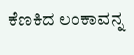ಕೆಣಕಿದ ಲಂಕಾವನ್ನ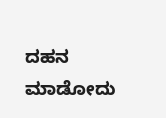ದಹನ ಮಾಡೋದು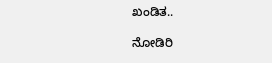ಖಂಡಿತ..

ನೋಡಿರಿ